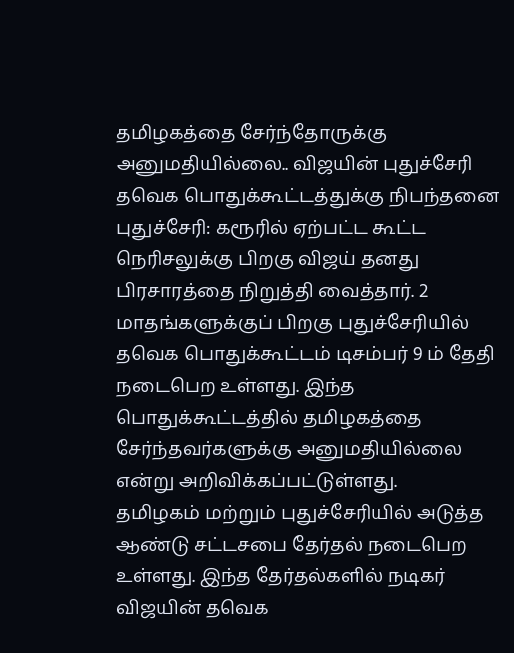தமிழகத்தை சேர்ந்தோருக்கு அனுமதியில்லை.. விஜயின் புதுச்சேரி தவெக பொதுக்கூட்டத்துக்கு நிபந்தனை
புதுச்சேரி: கரூரில் ஏற்பட்ட கூட்ட நெரிசலுக்கு பிறகு விஜய் தனது பிரசாரத்தை நிறுத்தி வைத்தார். 2 மாதங்களுக்குப் பிறகு புதுச்சேரியில் தவெக பொதுக்கூட்டம் டிசம்பர் 9 ம் தேதி நடைபெற உள்ளது. இந்த பொதுக்கூட்டத்தில் தமிழகத்தை சேர்ந்தவர்களுக்கு அனுமதியில்லை என்று அறிவிக்கப்பட்டுள்ளது.
தமிழகம் மற்றும் புதுச்சேரியில் அடுத்த ஆண்டு சட்டசபை தேர்தல் நடைபெற உள்ளது. இந்த தேர்தல்களில் நடிகர் விஜயின் தவெக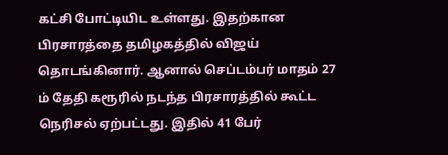கட்சி போட்டியிட உள்ளது. இதற்கான பிரசாரத்தை தமிழகத்தில் விஜய் தொடங்கினார். ஆனால் செப்டம்பர் மாதம் 27 ம் தேதி கரூரில் நடந்த பிரசாரத்தில் கூட்ட நெரிசல் ஏற்பட்டது. இதில் 41 பேர்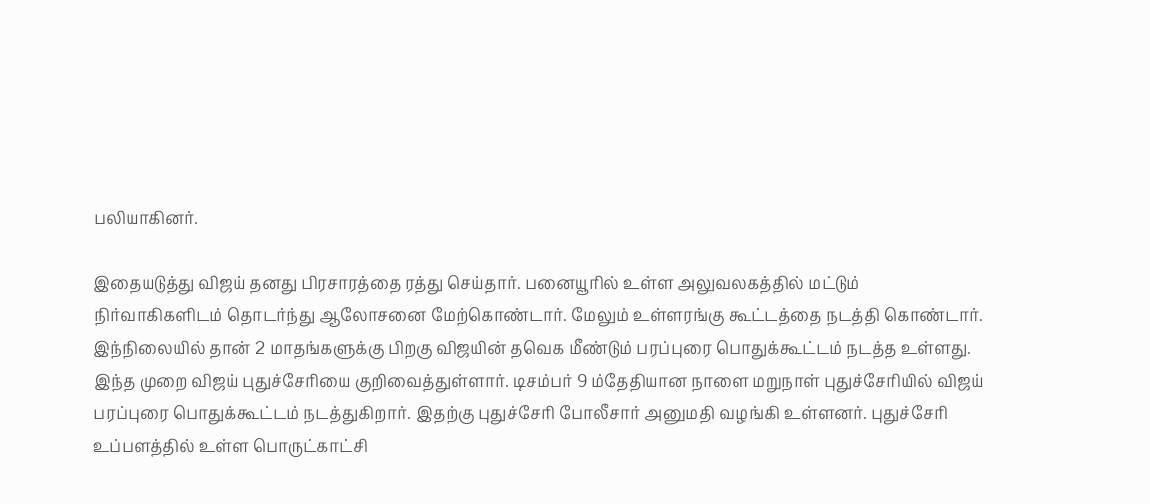பலியாகினர்.

இதையடுத்து விஜய் தனது பிரசாரத்தை ரத்து செய்தார். பனையூரில் உள்ள அலுவலகத்தில் மட்டும் நிர்வாகிகளிடம் தொடர்ந்து ஆலோசனை மேற்கொண்டார். மேலும் உள்ளரங்கு கூட்டத்தை நடத்தி கொண்டார். இந்நிலையில் தான் 2 மாதங்களுக்கு பிறகு விஜயின் தவெக மீண்டும் பரப்புரை பொதுக்கூட்டம் நடத்த உள்ளது.
இந்த முறை விஜய் புதுச்சேரியை குறிவைத்துள்ளார். டிசம்பர் 9 ம்தேதியான நாளை மறுநாள் புதுச்சேரியில் விஜய் பரப்புரை பொதுக்கூட்டம் நடத்துகிறார். இதற்கு புதுச்சேரி போலீசார் அனுமதி வழங்கி உள்ளனர். புதுச்சேரி உப்பளத்தில் உள்ள பொருட்காட்சி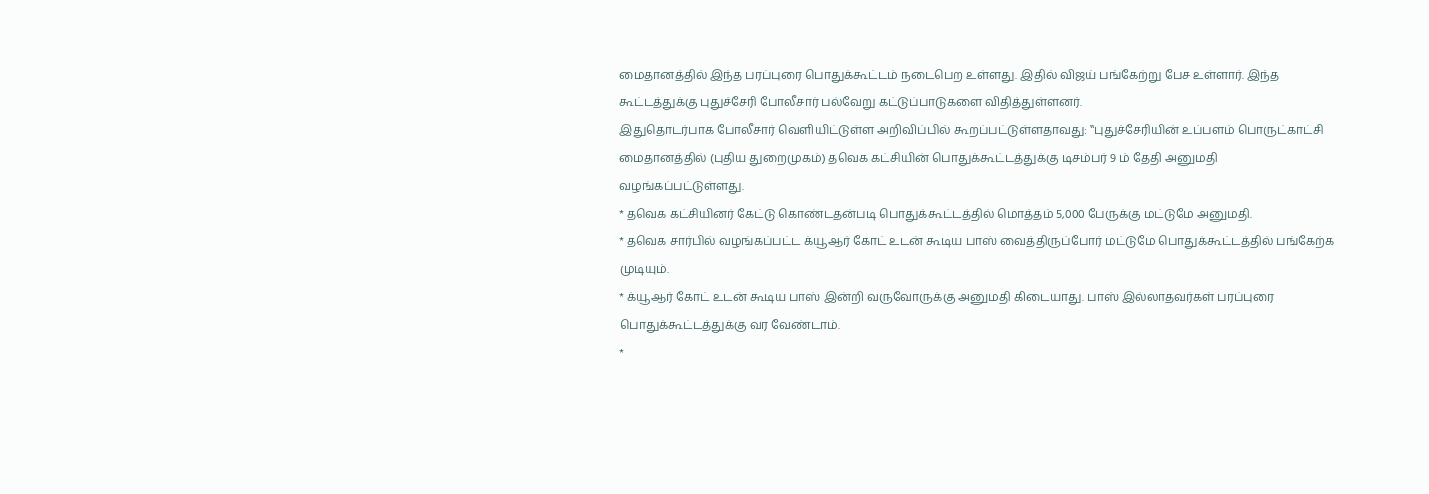மைதானத்தில் இந்த பரப்புரை பொதுக்கூட்டம் நடைபெற உள்ளது. இதில் விஜய் பங்கேற்று பேச உள்ளார். இந்த கூட்டத்துக்கு புதுச்சேரி போலீசார் பல்வேறு கட்டுப்பாடுகளை விதித்துள்ளனர்.
இதுதொடர்பாக போலீசார் வெளியிட்டுள்ள அறிவிப்பில் கூறப்பட்டுள்ளதாவது: ‛‛புதுச்சேரியின் உப்பளம் பொருட்காட்சி மைதானத்தில் (புதிய துறைமுகம்) தவெக கட்சியின் பொதுக்கூட்டத்துக்கு டிசம்பர் 9 ம் தேதி அனுமதி வழங்கப்பட்டுள்ளது.
* தவெக கட்சியினர் கேட்டு கொண்டதன்படி பொதுக்கூட்டத்தில் மொத்தம் 5,000 பேருக்கு மட்டுமே அனுமதி.
* தவெக சார்பில் வழங்கப்பட்ட க்யூஆர் கோட் உடன் கூடிய பாஸ் வைத்திருப்போர் மட்டுமே பொதுக்கூட்டத்தில் பங்கேற்க முடியும்.
* க்யூஆர் கோட் உடன் கூடிய பாஸ் இன்றி வருவோருக்கு அனுமதி கிடையாது. பாஸ் இல்லாதவர்கள் பரப்புரை பொதுக்கூட்டத்துக்கு வர வேண்டாம்.
*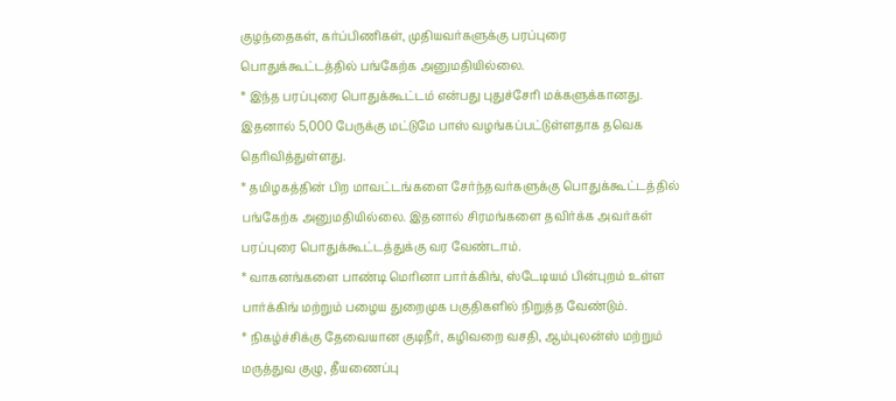குழந்தைகள், கர்ப்பிணிகள், முதியவர்களுக்கு பரப்புரை பொதுக்கூட்டத்தில் பங்கேற்க அனுமதியில்லை.
* இந்த பரப்புரை பொதுக்கூட்டம் என்பது புதுச்சேரி மக்களுக்கானது. இதனால் 5,000 பேருக்கு மட்டுமே பாஸ் வழங்கப்பட்டுள்ளதாக தவெக தெரிவித்துள்ளது.
* தமிழகத்தின் பிற மாவட்டங்களை சேர்ந்தவர்களுக்கு பொதுக்கூட்டத்தில் பங்கேற்க அனுமதியில்லை. இதனால் சிரமங்களை தவிர்க்க அவர்கள் பரப்புரை பொதுக்கூட்டத்துக்கு வர வேண்டாம்.
* வாகனங்களை பாண்டி மெரினா பார்க்கிங், ஸ்டேடியம் பின்புறம் உள்ள பார்க்கிங் மற்றும் பழைய துறைமுக பகுதிகளில் நிறுத்த வேண்டும்.
* நிகழ்ச்சிக்கு தேவையான குடிநீர், கழிவறை வசதி, ஆம்புலன்ஸ் மற்றும் மருத்துவ குழு, தீயணைப்பு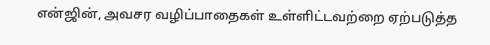என்ஜின், அவசர வழிப்பாதைகள் உள்ளிட்டவற்றை ஏற்படுத்த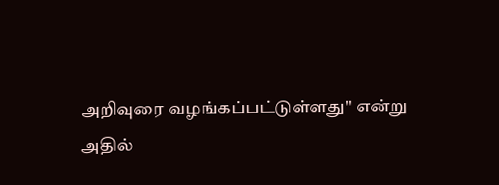அறிவுரை வழங்கப்பட்டுள்ளது'' என்று அதில்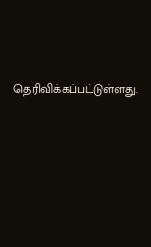தெரிவிக்கப்பட்டுள்ளது.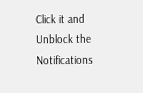Click it and Unblock the Notifications